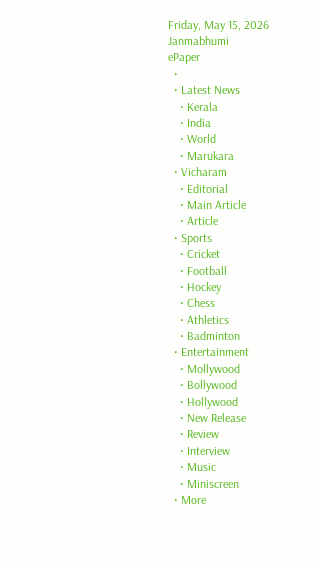Friday, May 15, 2026
Janmabhumi
ePaper
  •
  • Latest News
    • Kerala
    • India
    • World
    • Marukara
  • Vicharam
    • Editorial
    • Main Article
    • Article
  • Sports
    • Cricket
    • Football
    • Hockey
    • Chess
    • Athletics
    • Badminton
  • Entertainment
    • Mollywood
    • Bollywood
    • Hollywood
    • New Release
    • Review
    • Interview
    • Music
    • Miniscreen
  • More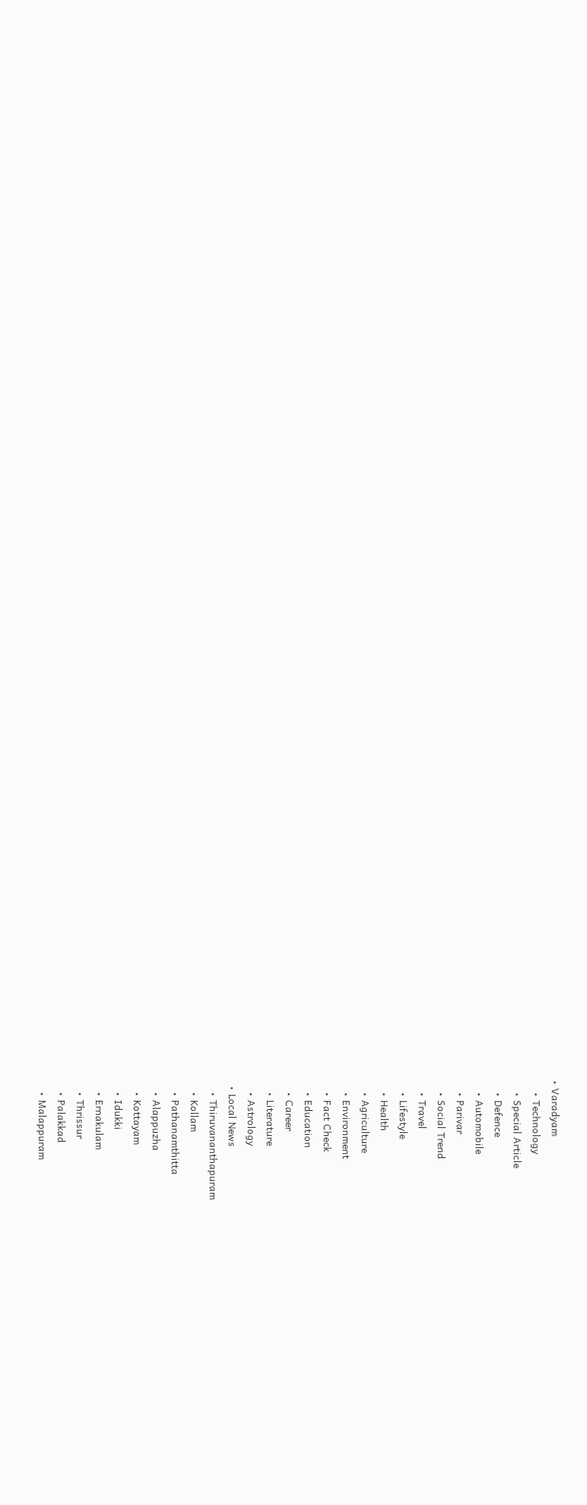• Varadyam
    • Technology
    • Special Article
    • Defence
    • Automobile
    • Parivar
    • Social Trend
    • Travel
    • Lifestyle
    • Health
    • Agriculture
    • Environment
    • Fact Check
    • Education
    • Career
    • Literature
    • Astrology
  • Local News
    • Thiruvananthapuram
    • Kollam
    • Pathanamthitta
    • Alappuzha
    • Kottayam
    • Idukki
    • Ernakulam
    • Thrissur
    • Palakkad
    • Malappuram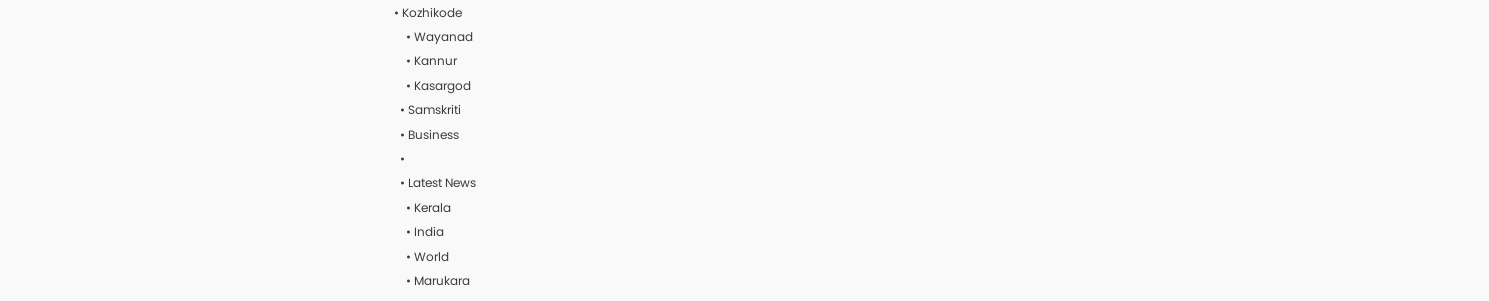• Kozhikode
    • Wayanad
    • Kannur
    • Kasargod
  • Samskriti
  • Business
  •
  • Latest News
    • Kerala
    • India
    • World
    • Marukara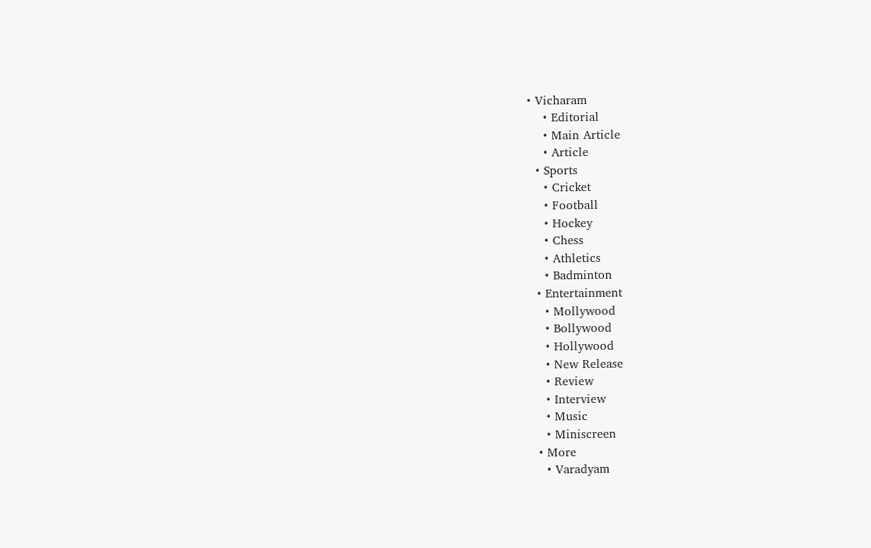• Vicharam
    • Editorial
    • Main Article
    • Article
  • Sports
    • Cricket
    • Football
    • Hockey
    • Chess
    • Athletics
    • Badminton
  • Entertainment
    • Mollywood
    • Bollywood
    • Hollywood
    • New Release
    • Review
    • Interview
    • Music
    • Miniscreen
  • More
    • Varadyam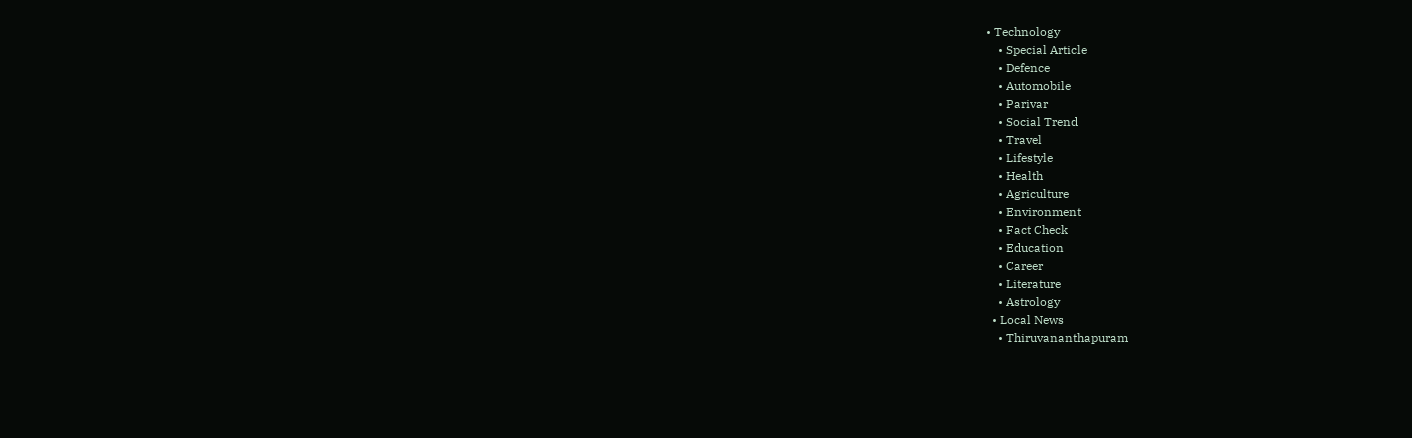• Technology
    • Special Article
    • Defence
    • Automobile
    • Parivar
    • Social Trend
    • Travel
    • Lifestyle
    • Health
    • Agriculture
    • Environment
    • Fact Check
    • Education
    • Career
    • Literature
    • Astrology
  • Local News
    • Thiruvananthapuram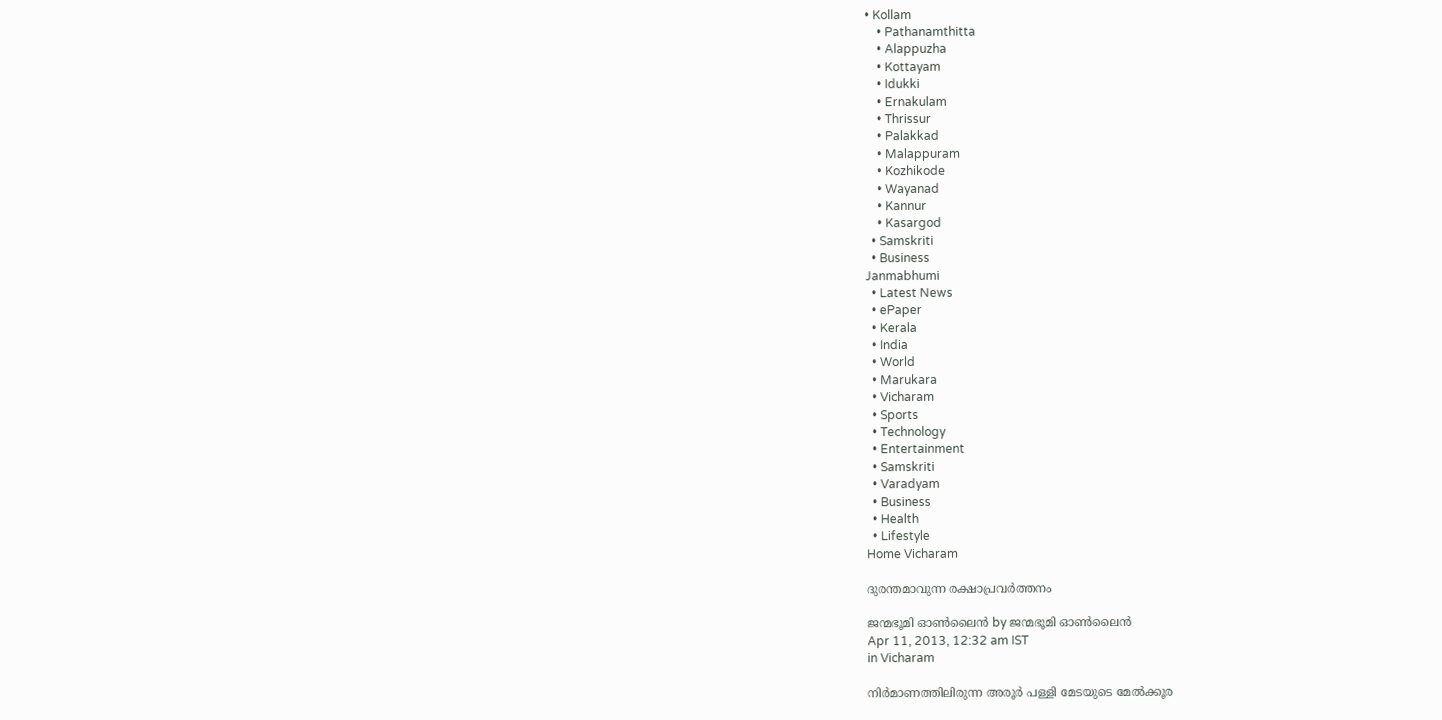• Kollam
    • Pathanamthitta
    • Alappuzha
    • Kottayam
    • Idukki
    • Ernakulam
    • Thrissur
    • Palakkad
    • Malappuram
    • Kozhikode
    • Wayanad
    • Kannur
    • Kasargod
  • Samskriti
  • Business
Janmabhumi
  • Latest News
  • ePaper
  • Kerala
  • India
  • World
  • Marukara
  • Vicharam
  • Sports
  • Technology
  • Entertainment
  • Samskriti
  • Varadyam
  • Business
  • Health
  • Lifestyle
Home Vicharam

ദുരന്തമാവുന്ന രക്ഷാപ്രവര്‍ത്തനം

ജന്മഭൂമി ഓണ്‍ലൈന്‍ by ജന്മഭൂമി ഓണ്‍ലൈന്‍
Apr 11, 2013, 12:32 am IST
in Vicharam

നിര്‍മാണത്തിലിരുന്ന അരൂര്‍ പള്ളി മേടയുടെ മേല്‍ക്കൂര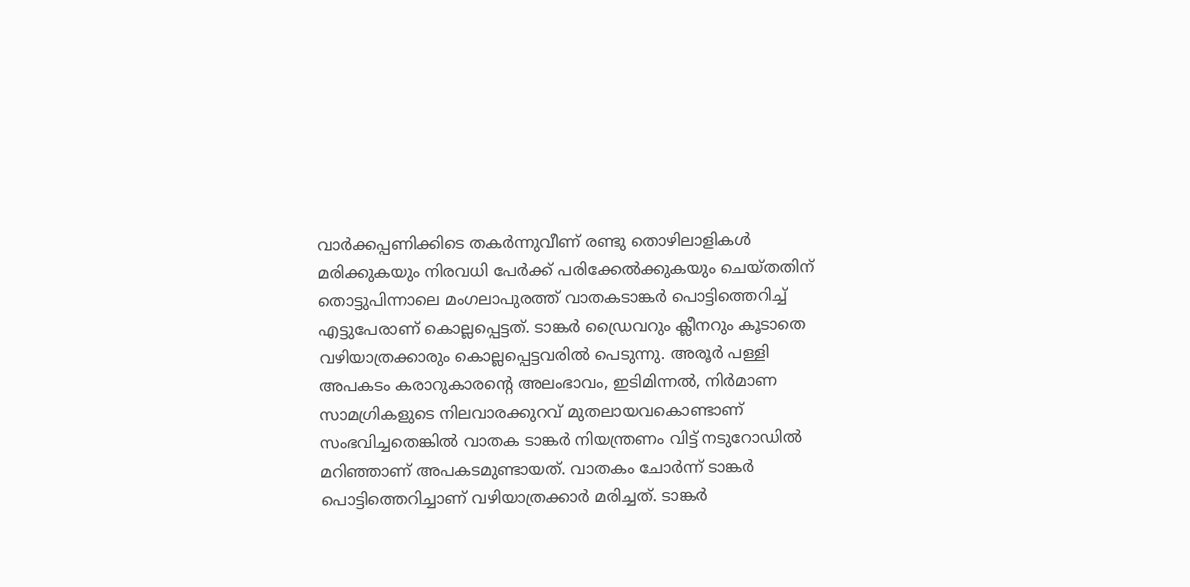വാര്‍ക്കപ്പണിക്കിടെ തകര്‍ന്നുവീണ്‌ രണ്ടു തൊഴിലാളികള്‍ മരിക്കുകയും നിരവധി പേര്‍ക്ക്‌ പരിക്കേല്‍ക്കുകയും ചെയ്തതിന്‌ തൊട്ടുപിന്നാലെ മംഗലാപുരത്ത്‌ വാതകടാങ്കര്‍ പൊട്ടിത്തെറിച്ച്‌ എട്ടുപേരാണ്‌ കൊല്ലപ്പെട്ടത്‌. ടാങ്കര്‍ ഡ്രൈവറും ക്ലീനറും കൂടാതെ വഴിയാത്രക്കാരും കൊല്ലപ്പെട്ടവരില്‍ പെടുന്നു. അരൂര്‍ പള്ളി അപകടം കരാറുകാരന്റെ അലംഭാവം, ഇടിമിന്നല്‍, നിര്‍മാണ സാമഗ്രികളുടെ നിലവാരക്കുറവ്‌ മുതലായവകൊണ്ടാണ്‌ സംഭവിച്ചതെങ്കില്‍ വാതക ടാങ്കര്‍ നിയന്ത്രണം വിട്ട്‌ നടുറോഡില്‍ മറിഞ്ഞാണ്‌ അപകടമുണ്ടായത്‌. വാതകം ചോര്‍ന്ന്‌ ടാങ്കര്‍ പൊട്ടിത്തെറിച്ചാണ്‌ വഴിയാത്രക്കാര്‍ മരിച്ചത്‌. ടാങ്കര്‍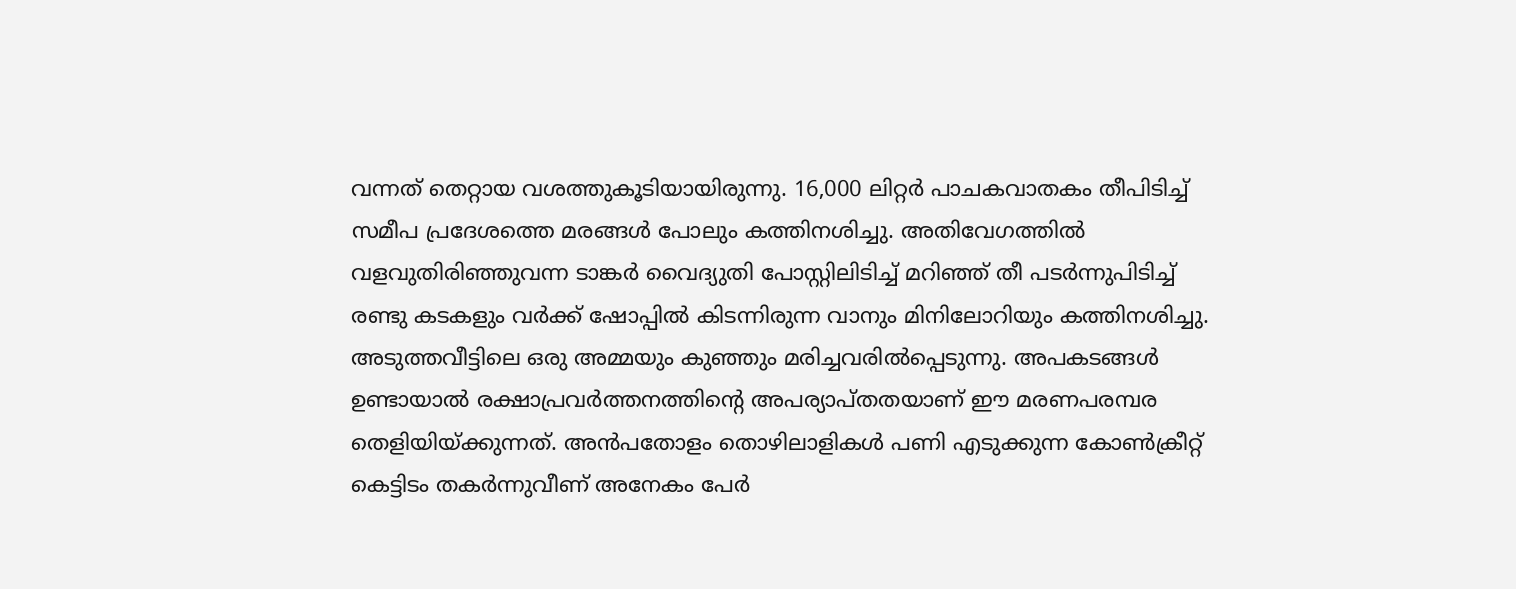വന്നത്‌ തെറ്റായ വശത്തുകൂടിയായിരുന്നു. 16,000 ലിറ്റര്‍ പാചകവാതകം തീപിടിച്ച്‌ സമീപ പ്രദേശത്തെ മരങ്ങള്‍ പോലും കത്തിനശിച്ചു. അതിവേഗത്തില്‍ വളവുതിരിഞ്ഞുവന്ന ടാങ്കര്‍ വൈദ്യുതി പോസ്റ്റിലിടിച്ച്‌ മറിഞ്ഞ്‌ തീ പടര്‍ന്നുപിടിച്ച്‌ രണ്ടു കടകളും വര്‍ക്ക്‌ ഷോപ്പില്‍ കിടന്നിരുന്ന വാനും മിനിലോറിയും കത്തിനശിച്ചു. അടുത്തവീട്ടിലെ ഒരു അമ്മയും കുഞ്ഞും മരിച്ചവരില്‍പ്പെടുന്നു. അപകടങ്ങള്‍ ഉണ്ടായാല്‍ രക്ഷാപ്രവര്‍ത്തനത്തിന്റെ അപര്യാപ്തതയാണ്‌ ഈ മരണപരമ്പര തെളിയിയ്‌ക്കുന്നത്‌. അന്‍പതോളം തൊഴിലാളികള്‍ പണി എടുക്കുന്ന കോണ്‍ക്രീറ്റ്‌ കെട്ടിടം തകര്‍ന്നുവീണ്‌ അനേകം പേര്‍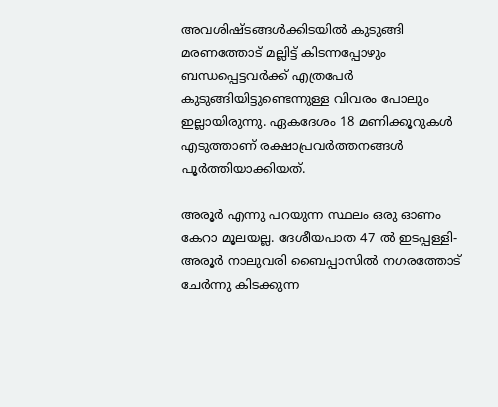അവശിഷ്ടങ്ങള്‍ക്കിടയില്‍ കുടുങ്ങി മരണത്തോട്‌ മല്ലിട്ട്‌ കിടന്നപ്പോഴും ബന്ധപ്പെട്ടവര്‍ക്ക്‌ എത്രപേര്‍ കുടുങ്ങിയിട്ടുണ്ടെന്നുള്ള വിവരം പോലും ഇല്ലായിരുന്നു. ഏകദേശം 18 മണിക്കൂറുകള്‍ എടുത്താണ്‌ രക്ഷാപ്രവര്‍ത്തനങ്ങള്‍ പൂര്‍ത്തിയാക്കിയത്‌.

അരൂര്‍ എന്നു പറയുന്ന സ്ഥലം ഒരു ഓണം കേറാ മൂലയല്ല. ദേശീയപാത 47 ല്‍ ഇടപ്പള്ളി-അരൂര്‍ നാലുവരി ബൈപ്പാസില്‍ നഗരത്തോട്‌ ചേര്‍ന്നു കിടക്കുന്ന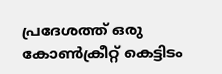പ്രദേശത്ത്‌ ഒരു കോണ്‍ക്രീറ്റ്‌ കെട്ടിടം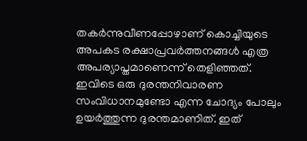തകര്‍ന്നുവീണപ്പോഴാണ്‌ കൊച്ചിയുടെ അപകട രക്ഷാപ്രവര്‍ത്തനങ്ങള്‍ എത്ര അപര്യാപ്തമാണെന്ന്‌ തെളിഞ്ഞത്‌. ഇവിടെ ഒരു ദുരന്തനിവാരണ സംവിധാനമുണ്ടോ എന്ന ചോദ്യം പോലും ഉയര്‍ത്തുന്ന ദുരന്തമാണിത്‌. ഇത്‌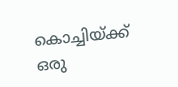കൊച്ചിയ്‌ക്ക്‌ ഒരു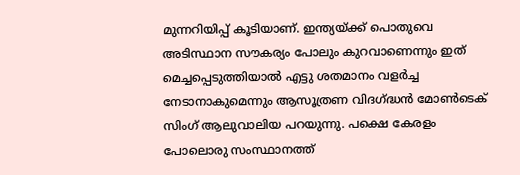മുന്നറിയിപ്പ്‌ കൂടിയാണ്‌. ഇന്ത്യയ്‌ക്ക്‌ പൊതുവെ അടിസ്ഥാന സൗകര്യം പോലും കുറവാണെന്നും ഇത്‌ മെച്ചപ്പെടുത്തിയാല്‍ എട്ടു ശതമാനം വളര്‍ച്ച നേടാനാകുമെന്നും ആസൂത്രണ വിദഗ്‌ദ്ധന്‍ മോണ്‍ടെക്‌ സിംഗ്‌ ആലുവാലിയ പറയുന്നു. പക്ഷെ കേരളം പോലൊരു സംസ്ഥാനത്ത്‌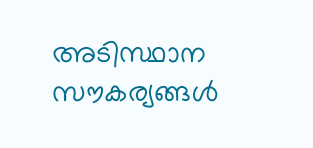അടിസ്ഥാന സൗകര്യങ്ങള്‍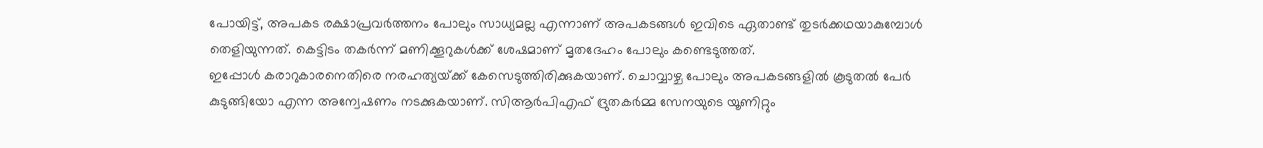പോയിട്ട്‌, അപകട രക്ഷാപ്രവര്‍ത്തനം പോലും സാധ്യമല്ല എന്നാണ്‌ അപകടങ്ങള്‍ ഇവിടെ ഏതാണ്ട്‌ തുടര്‍ക്കഥയാകുമ്പോള്‍ തെളിയുന്നത്‌. കെട്ടിടം തകര്‍ന്ന്‌ മണിക്കൂറുകള്‍ക്ക്‌ ശേഷമാണ്‌ മൃതദേഹം പോലും കണ്ടെടുത്തത്‌.
ഇപ്പോള്‍ കരാറുകാരനെതിരെ നരഹത്യയ്‌ക്ക്‌ കേസെടുത്തിരിക്കുകയാണ്‌. ചൊവ്വാഴ്ച പോലും അപകടങ്ങളില്‍ കൂടുതല്‍ പേര്‍ കുടുങ്ങിയോ എന്ന അന്വേഷണം നടക്കുകയാണ്‌. സിആര്‍പിഎഫ്‌ ദ്രുതകര്‍മ്മ സേനയുടെ യൂണിറ്റും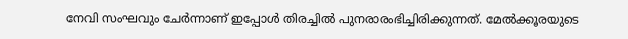നേവി സംഘവും ചേര്‍ന്നാണ്‌ ഇപ്പോള്‍ തിരച്ചില്‍ പുനരാരംഭിച്ചിരിക്കുന്നത്‌. മേല്‍ക്കൂരയുടെ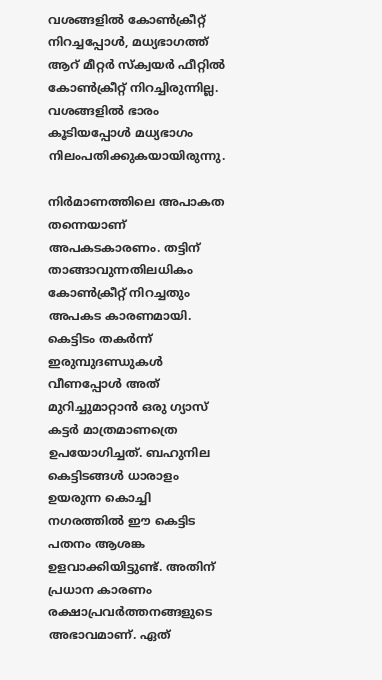വശങ്ങളില്‍ കോണ്‍ക്രീറ്റ്‌ നിറച്ചപ്പോള്‍, മധ്യഭാഗത്ത്‌ ആറ്‌ മീറ്റര്‍ സ്ക്വയര്‍ ഫീറ്റില്‍ കോണ്‍ക്രീറ്റ്‌ നിറച്ചിരുന്നില്ല. വശങ്ങളില്‍ ഭാരം കൂടിയപ്പോള്‍ മധ്യഭാഗം നിലംപതിക്കുകയായിരുന്നു.

നിര്‍മാണത്തിലെ അപാകത തന്നെയാണ്‌ അപകടകാരണം. തട്ടിന്‌ താങ്ങാവുന്നതിലധികം കോണ്‍ക്രീറ്റ്‌ നിറച്ചതും അപകട കാരണമായി. കെട്ടിടം തകര്‍ന്ന്‌ ഇരുമ്പുദണ്ഡുകള്‍ വീണപ്പോള്‍ അത്‌ മുറിച്ചുമാറ്റാന്‍ ഒരു ഗ്യാസ്‌ കട്ടര്‍ മാത്രമാണത്രെ ഉപയോഗിച്ചത്‌. ബഹുനില കെട്ടിടങ്ങള്‍ ധാരാളം ഉയരുന്ന കൊച്ചി നഗരത്തില്‍ ഈ കെട്ടിട പതനം ആശങ്ക ഉളവാക്കിയിട്ടുണ്ട്‌. അതിന്‌ പ്രധാന കാരണം രക്ഷാപ്രവര്‍ത്തനങ്ങളുടെ അഭാവമാണ്‌. ഏത്‌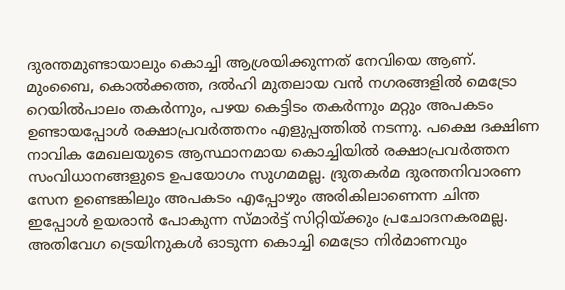ദുരന്തമുണ്ടായാലും കൊച്ചി ആശ്രയിക്കുന്നത്‌ നേവിയെ ആണ്‌. മുംബൈ, കൊല്‍ക്കത്ത, ദല്‍ഹി മുതലായ വന്‍ നഗരങ്ങളില്‍ മെട്രോ റെയില്‍പാലം തകര്‍ന്നും, പഴയ കെട്ടിടം തകര്‍ന്നും മറ്റും അപകടം ഉണ്ടായപ്പോള്‍ രക്ഷാപ്രവര്‍ത്തനം എളുപ്പത്തില്‍ നടന്നു. പക്ഷെ ദക്ഷിണ നാവിക മേഖലയുടെ ആസ്ഥാനമായ കൊച്ചിയില്‍ രക്ഷാപ്രവര്‍ത്തന സംവിധാനങ്ങളുടെ ഉപയോഗം സുഗമമല്ല. ദ്രുതകര്‍മ ദുരന്തനിവാരണ സേന ഉണ്ടെങ്കിലും അപകടം എപ്പോഴും അരികിലാണെന്ന ചിന്ത ഇപ്പോള്‍ ഉയരാന്‍ പോകുന്ന സ്മാര്‍ട്ട്‌ സിറ്റിയ്‌ക്കും പ്രചോദനകരമല്ല. അതിവേഗ ട്രെയിനുകള്‍ ഓടുന്ന കൊച്ചി മെട്രോ നിര്‍മാണവും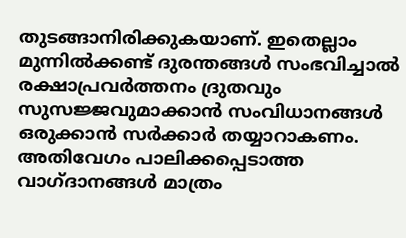തുടങ്ങാനിരിക്കുകയാണ്‌. ഇതെല്ലാം മുന്നില്‍ക്കണ്ട്‌ ദുരന്തങ്ങള്‍ സംഭവിച്ചാല്‍ രക്ഷാപ്രവര്‍ത്തനം ദ്രുതവും സുസജ്ജവുമാക്കാന്‍ സംവിധാനങ്ങള്‍ ഒരുക്കാന്‍ സര്‍ക്കാര്‍ തയ്യാറാകണം. അതിവേഗം പാലിക്കപ്പെടാത്ത വാഗ്ദാനങ്ങള്‍ മാത്രം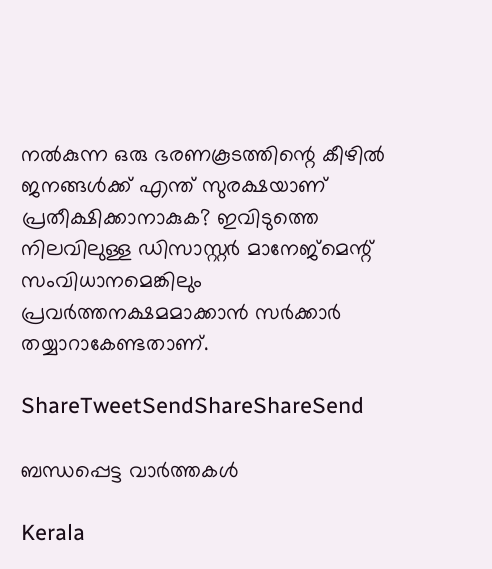നല്‍കുന്ന ഒരു ഭരണകൂടത്തിന്റെ കീഴില്‍ ജനങ്ങള്‍ക്ക്‌ എന്ത്‌ സുരക്ഷയാണ്‌ പ്രതീക്ഷിക്കാനാകുക? ഇവിടുത്തെ നിലവിലുള്ള ഡിസാസ്റ്റര്‍ മാനേജ്മെന്റ്‌ സംവിധാനമെങ്കിലും പ്രവര്‍ത്തനക്ഷമമാക്കാന്‍ സര്‍ക്കാര്‍ തയ്യാറാകേണ്ടതാണ്‌.

ShareTweetSendShareShareSend

ബന്ധപ്പെട്ട വാര്‍ത്തകള്‍

Kerala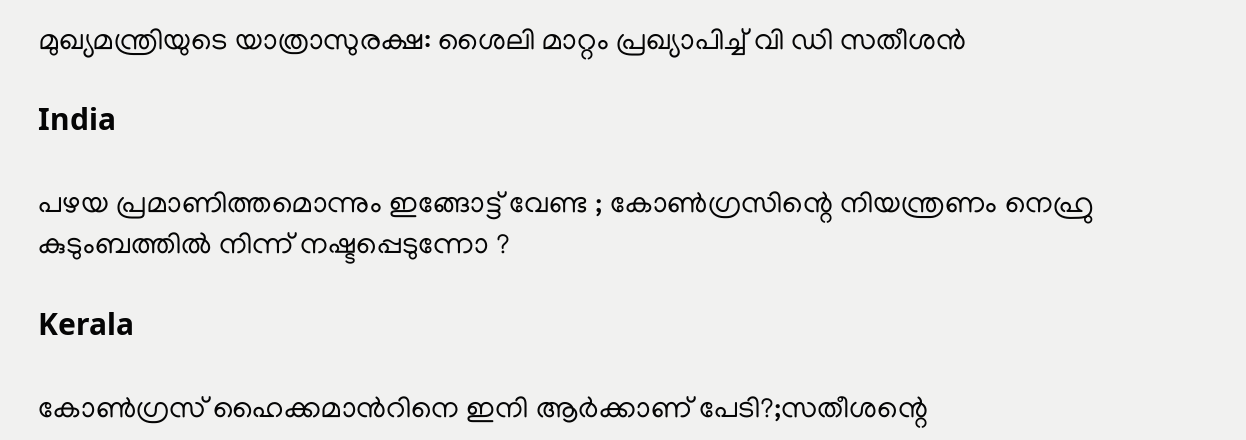മുഖ്യമന്ത്രിയുടെ യാത്രാസുരക്ഷ: ശൈലി മാറ്റം പ്രഖ്യാപിച്ച് വി ഡി സതീശന്‍

India

പഴയ പ്രമാണിത്തമൊന്നും ഇങ്ങോട്ട് വേണ്ട ; കോൺഗ്രസിന്റെ നിയന്ത്രണം നെഹ്രു കുടുംബത്തിൽ നിന്ന് നഷ്ടപ്പെടുന്നോ ?

Kerala

കോണ്‍ഗ്രസ് ഹൈക്കമാന്‍റിനെ ഇനി ആര്‍ക്കാണ് പേടി?;സതീശന്റെ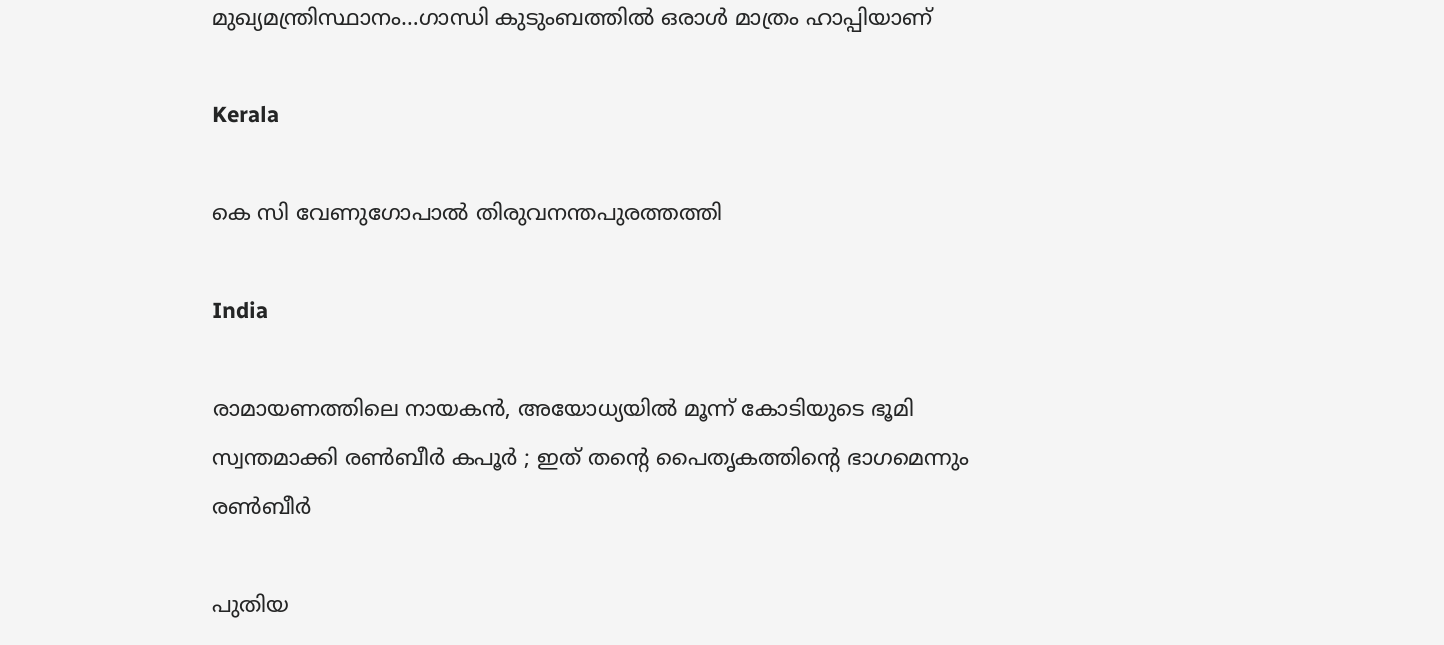മുഖ്യമന്ത്രിസ്ഥാനം…ഗാന്ധി കുടുംബത്തില്‍ ഒരാള്‍ മാത്രം ഹാപ്പിയാണ്

Kerala

കെ സി വേണുഗോപാല്‍ തിരുവനന്തപുരത്തത്തി

India

രാമായണത്തിലെ നായകൻ, അയോധ്യയിൽ മൂന്ന് കോടിയുടെ ഭൂമി സ്വന്തമാക്കി രൺബീർ കപൂർ ; ഇത് തന്റെ പൈതൃകത്തിന്റെ ഭാഗമെന്നും രൺബീർ

പുതിയ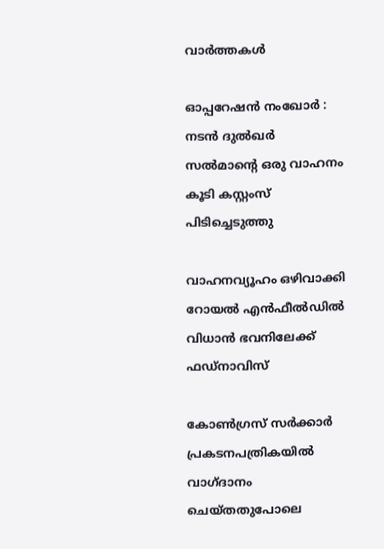വാര്‍ത്തകള്‍

ഓപ്പറേഷന്‍ നംഖോര്‍ : നടന്‍ ദുല്‍ഖര്‍ സല്‍മാന്റെ ഒരു വാഹനം കൂടി കസ്റ്റംസ് പിടിച്ചെടുത്തു

വാഹനവ്യൂഹം ഒഴിവാക്കി റോയൽ എൻഫീൽഡിൽ വിധാൻ ഭവനിലേക്ക് ഫഡ്നാവിസ്

കോണ്‍ഗ്രസ് സര്‍ക്കാര്‍ പ്രകടനപത്രികയില്‍ വാഗ്ദാനം ചെയ്തതുപോലെ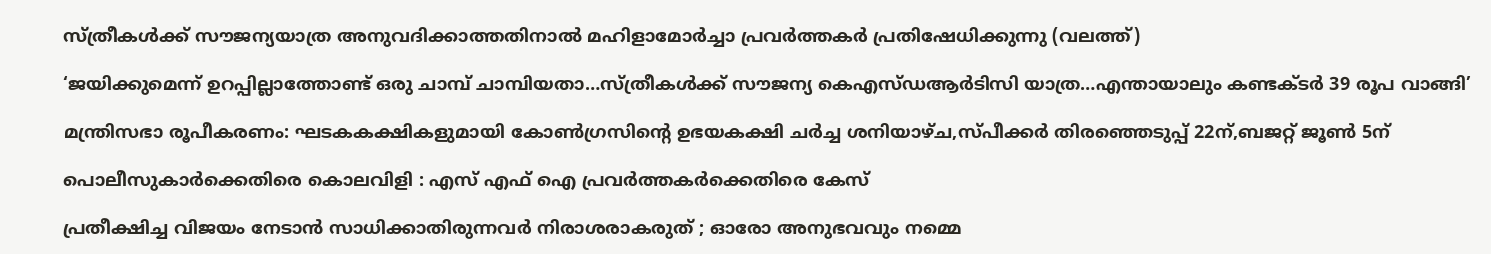സ്ത്രീകള്‍ക്ക് സൗജന്യയാത്ര അനുവദിക്കാത്തതിനാല്‍ മഹിളാമോര്‍ച്ചാ പ്രവര്‍ത്തകര്‍ പ്രതിഷേധിക്കുന്നു (വലത്ത്)

‘ജയിക്കുമെന്ന് ഉറപ്പില്ലാത്തോണ്ട് ഒരു ചാമ്പ് ചാമ്പിയതാ…സ്ത്രീകള്‍ക്ക് സൗജന്യ കെഎസ്ഡആര്‍ടിസി യാത്ര…എന്തായാലും കണ്ടക്ടര്‍ 39 രൂപ വാങ്ങി’

മന്ത്രിസഭാ രൂപീകരണം: ഘടകകക്ഷികളുമായി കോണ്‍ഗ്രസിന്റെ ഉഭയകക്ഷി ചര്‍ച്ച ശനിയാഴ്ച,സ്പീക്കര്‍ തിരഞ്ഞെടുപ്പ് 22ന്,ബജറ്റ് ജൂണ്‍ 5ന്

പൊലീസുകാര്‍ക്കെതിരെ കൊലവിളി : എസ് എഫ് ഐ പ്രവര്‍ത്തകര്‍ക്കെതിരെ കേസ്

പ്രതീക്ഷിച്ച വിജയം നേടാൻ സാധിക്കാതിരുന്നവർ നിരാശരാകരുത് ; ഓരോ അനുഭവവും നമ്മെ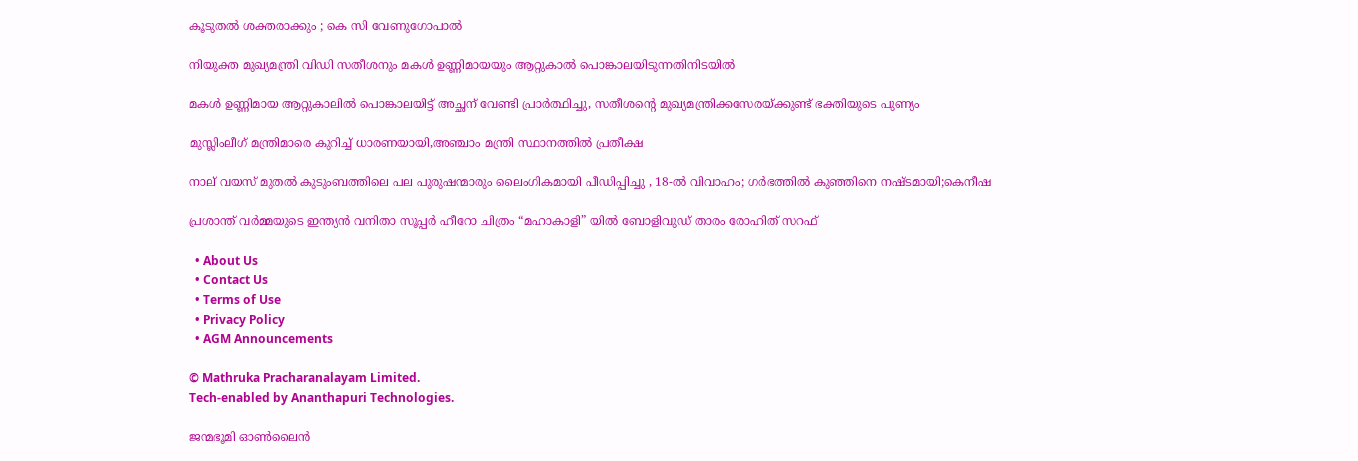കൂടുതൽ ശക്തരാക്കും ; കെ സി വേണുഗോപാൽ

നിയുക്ത മുഖ്യമന്ത്രി വിഡി സതീശനും മകള്‍ ഉണ്ണിമായയും ആറ്റുകാല്‍ പൊങ്കാലയിടുന്നതിനിടയില്‍

മകള്‍ ഉണ്ണിമായ ആറ്റുകാലില്‍ പൊങ്കാലയിട്ട് അച്ഛന് വേണ്ടി പ്രാര്‍ത്ഥിച്ചു, സതീശന്റെ മുഖ്യമന്ത്രിക്കസേരയ്‌ക്കുണ്ട് ഭക്തിയുടെ പുണ്യം

മുസ്ലിംലീഗ് മന്ത്രിമാരെ കുറിച്ച് ധാരണയായി,അഞ്ചാം മന്ത്രി സ്ഥാനത്തില്‍ പ്രതീക്ഷ

നാല് വയസ് മുതല്‍ കുടുംബത്തിലെ പല പുരുഷന്മാരും ലൈംഗികമായി പീഡിപ്പിച്ചു , 18-ല്‍ വിവാഹം; ഗര്‍ഭത്തില്‍ കുഞ്ഞിനെ നഷ്ടമായി;കെനീഷ

പ്രശാന്ത് വർമ്മയുടെ ഇന്ത്യൻ വനിതാ സൂപ്പർ ഹീറോ ചിത്രം “മഹാകാളി” യിൽ ബോളിവുഡ് താരം രോഹിത് സറഫ്

  • About Us
  • Contact Us
  • Terms of Use
  • Privacy Policy
  • AGM Announcements

© Mathruka Pracharanalayam Limited.
Tech-enabled by Ananthapuri Technologies.

ജന്മഭൂമി ഓണ്‍ലൈന്‍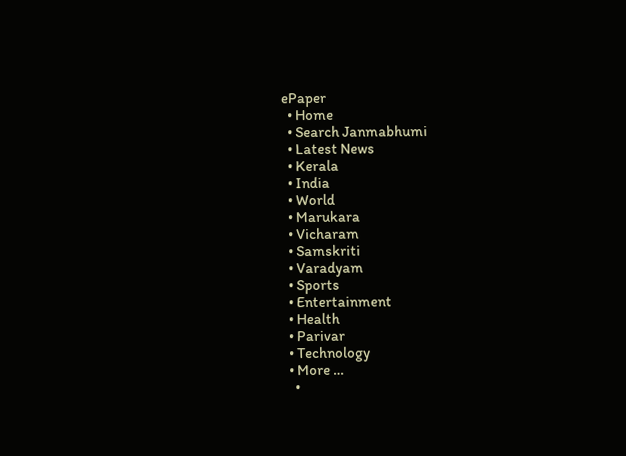ePaper
  • Home
  • Search Janmabhumi
  • Latest News
  • Kerala
  • India
  • World
  • Marukara
  • Vicharam
  • Samskriti
  • Varadyam
  • Sports
  • Entertainment
  • Health
  • Parivar
  • Technology
  • More …
    •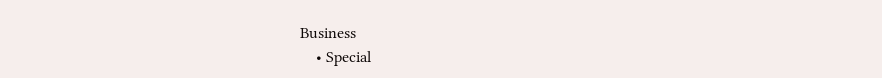Business
    • Special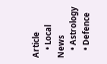Article
    • Local News
    • Astrology
    • Defence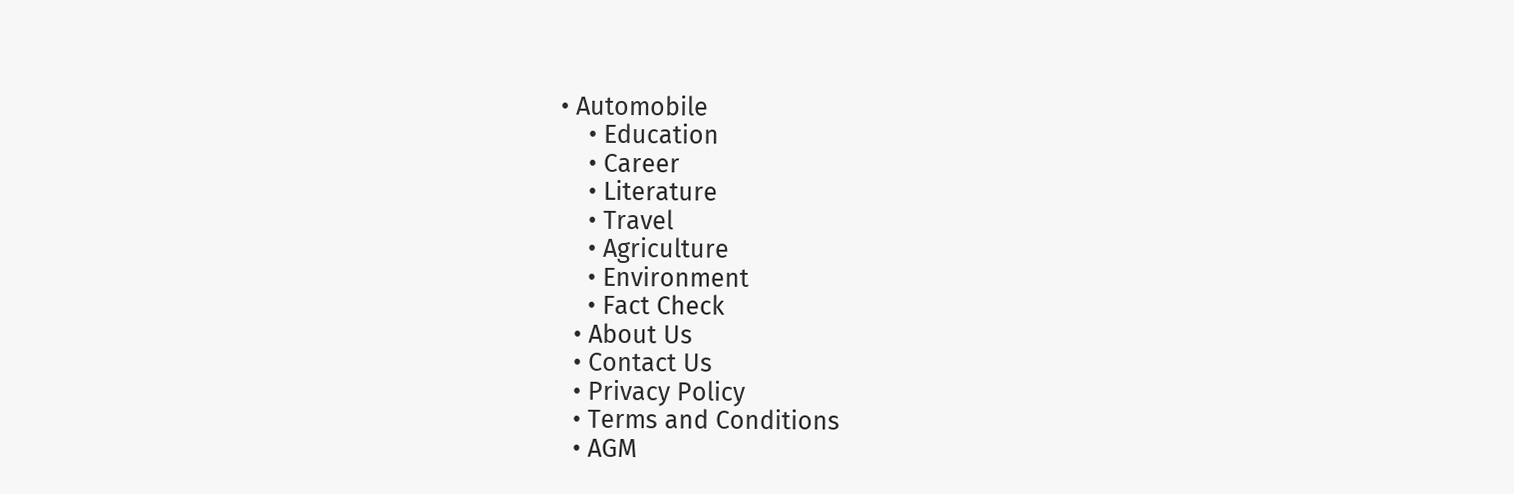• Automobile
    • Education
    • Career
    • Literature
    • Travel
    • Agriculture
    • Environment
    • Fact Check
  • About Us
  • Contact Us
  • Privacy Policy
  • Terms and Conditions
  • AGM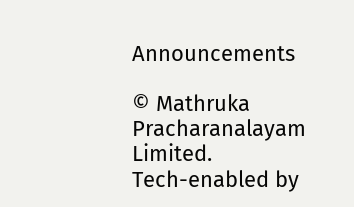Announcements

© Mathruka Pracharanalayam Limited.
Tech-enabled by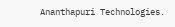Ananthapuri Technologies.